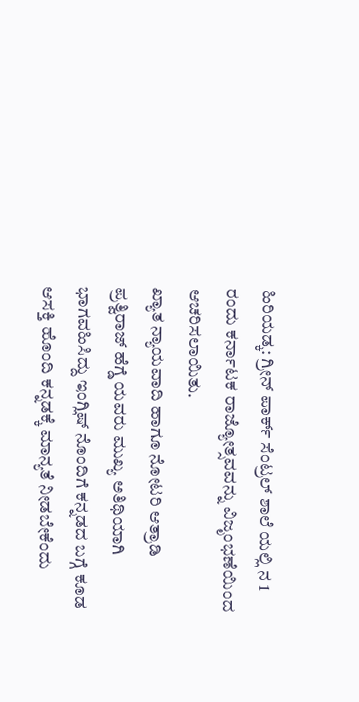ಹಿರಿಯಡ್ಕ: ಗ್ರೀನ್ ಪಾರ್ಕ್ ಸೆಂಟ್ರಲ್ ಶಾಲೆ ಯಲ್ಲಿ ನ 1 ರಂದು ಕರ್ನಾಟಕ ರಾಜ್ಯೋತ್ಸವವನ್ನು ವಿಜೃಂಭಣೆಯಿಂದ ಆಚರಿಸಲಾಯಿತು.
ಖ್ಯಾತ ನ್ಯಾಯವಾದಿ ಹಾಗೂ ನೋಟರಿ ಆತ್ರಾಡಿ ಪ್ರತ್ವಿರಾಜ್ ಹೆಗ್ಡೆ ಯವರು ಮುಖ್ಯ ಅತಿಥಿಯಾಗಿ ಭಾಗವಹಿಸಿದ್ದು ಇಂಗ್ಲಿಷ್ ನೊಂದಿಗೆ ಕನ್ನಡದ ಬಗ್ಗೆ ಕೂಡ ಆಸಕ್ತಿ ಹೊಂದಿ ಕನ್ನಡಕ್ಕೆ ಮಾನ್ಯತೆ ನೀಡಬೇಕೆಂದು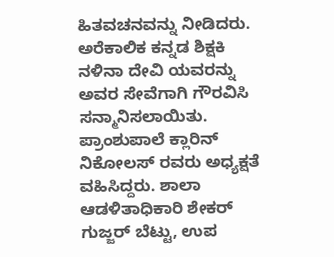ಹಿತವಚನವನ್ನು ನೀಡಿದರು.
ಅರೆಕಾಲಿಕ ಕನ್ನಡ ಶಿಕ್ಷಕಿ ನಳಿನಾ ದೇವಿ ಯವರನ್ನು ಅವರ ಸೇವೆಗಾಗಿ ಗೌರವಿಸಿ ಸನ್ಮಾನಿಸಲಾಯಿತು.
ಪ್ರಾಂಶುಪಾಲೆ ಕ್ಲಾರಿನ್ ನಿಕೋಲಸ್ ರವರು ಅಧ್ಯಕ್ಷತೆ ವಹಿಸಿದ್ದರು. ಶಾಲಾ ಆಡಳಿತಾಧಿಕಾರಿ ಶೇಕರ್ ಗುಜ್ಜರ್ ಬೆಟ್ಟು, ಉಪ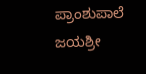ಪ್ರಾಂಶುಪಾಲೆ ಜಯಶ್ರೀ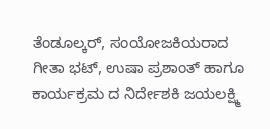ತೆಂಡೂಲ್ಕರ್, ಸಂಯೋಜಕಿಯರಾದ ಗೀತಾ ಭಟ್, ಉಷಾ ಪ್ರಶಾಂತ್ ಹಾಗೂ ಕಾರ್ಯಕ್ರಮ ದ ನಿರ್ದೇಶಕಿ ಜಯಲಕ್ಷ್ಮಿ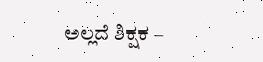ಅಲ್ಲದೆ ಶಿಕ್ಷಕ –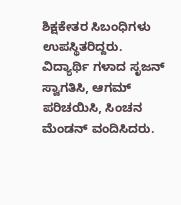ಶಿಕ್ಷಕೇತರ ಸಿಬಂಧಿಗಳು ಉಪಸ್ಥಿತರಿದ್ದರು. ವಿದ್ಯಾರ್ಥಿ ಗಳಾದ ಸೃಜನ್ ಸ್ವಾಗತಿಸಿ, ಆಗಮ್ ಪರಿಚಯಿಸಿ, ಸಿಂಚನ ಮೆಂಡನ್ ವಂದಿಸಿದರು.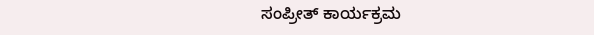ಸಂಪ್ರೀತ್ ಕಾರ್ಯಕ್ರಮ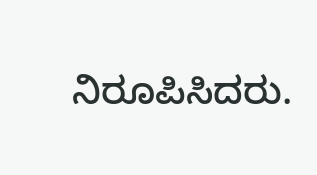ನಿರೂಪಿಸಿದರು.